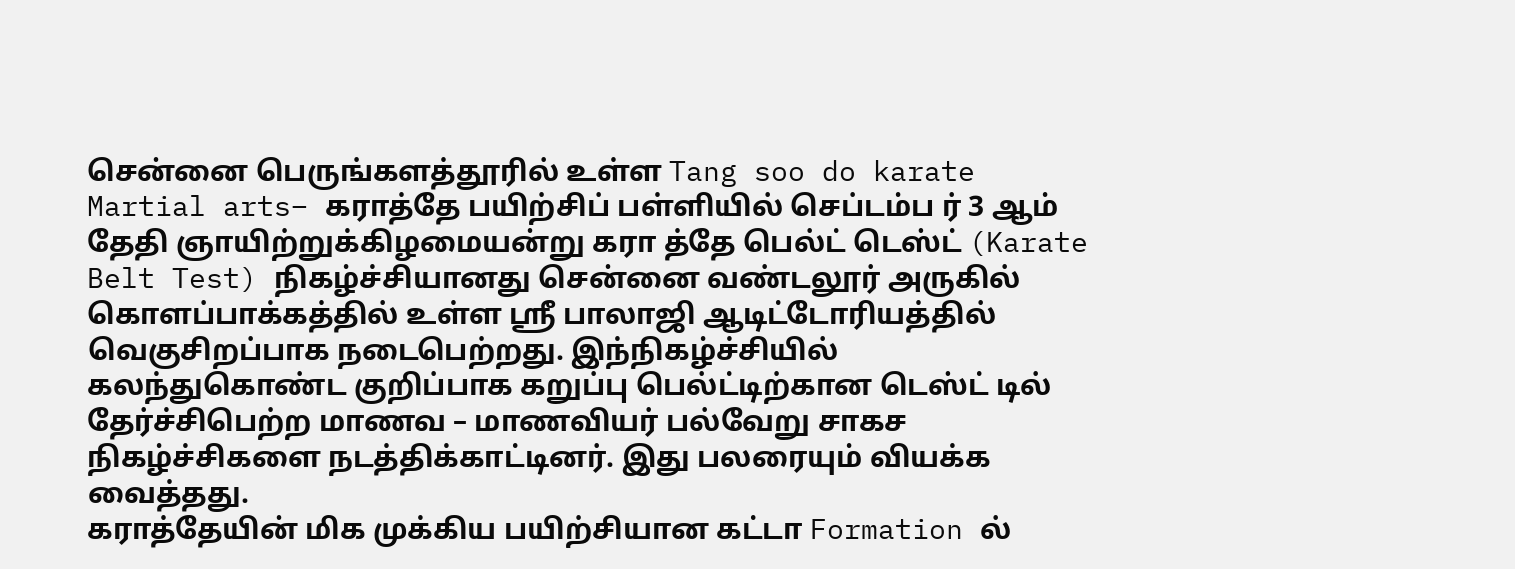சென்னை பெருங்களத்தூரில் உள்ள Tang soo do karate Martial arts– கராத்தே பயிற்சிப் பள்ளியில் செப்டம்ப ர் 3 ஆம் தேதி ஞாயிற்றுக்கிழமையன்று கரா த்தே பெல்ட் டெஸ்ட் (Karate Belt Test) நிகழ்ச்சியானது சென்னை வண்டலூர் அருகில் கொளப்பாக்கத்தில் உள்ள ஸ்ரீ பாலாஜி ஆடிட்டோரியத்தில் வெகுசிறப்பாக நடைபெற்றது. இந்நிகழ்ச்சியில் கலந்துகொண்ட குறிப்பாக கறுப்பு பெல்ட்டிற்கான டெஸ்ட் டில் தேர்ச்சிபெற்ற மாணவ – மாணவியர் பல்வேறு சாகச நிகழ்ச்சிகளை நடத்திக்காட்டினர். இது பலரையும் வியக்க வைத்தது.
கராத்தேயின் மிக முக்கிய பயிற்சியான கட்டா Formation ல்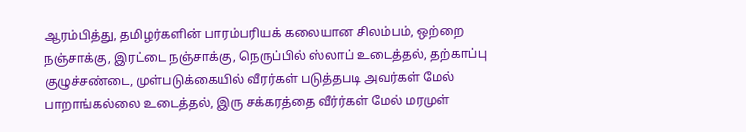ஆரம்பித்து, தமிழர்களின் பாரம்பரியக் கலையான சிலம்பம், ஒற்றை நஞ்சாக்கு, இரட்டை நஞ்சாக்கு, நெருப்பில் ஸ்லாப் உடைத்தல், தற்காப்பு குழுச்சண்டை, முள்படுக்கையில் வீரர்கள் படுத்தபடி அவர்கள் மேல் பாறாங்கல்லை உடைத்தல், இரு சக்கரத்தை வீர்ர்கள் மேல் மரமுள்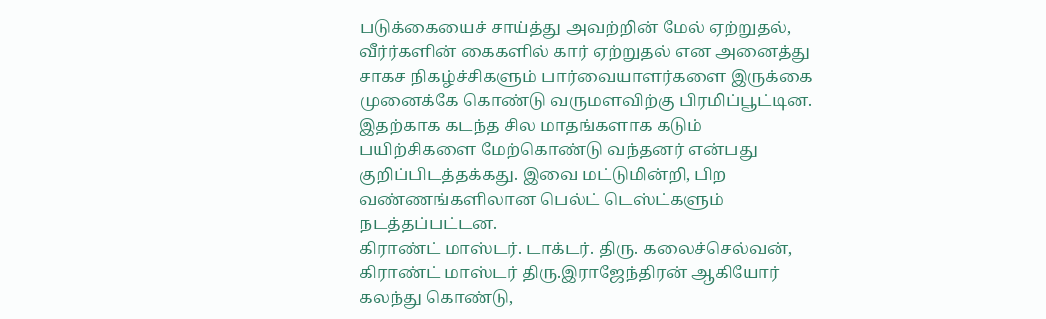படுக்கையைச் சாய்த்து அவற்றின் மேல் ஏற்றுதல், வீர்ர்களின் கைகளில் கார் ஏற்றுதல் என அனைத்து சாகச நிகழ்ச்சிகளும் பார்வையாளர்களை இருக்கை முனைக்கே கொண்டு வருமளவிற்கு பிரமிப்பூட்டின. இதற்காக கடந்த சில மாதங்களாக கடும் பயிற்சிகளை மேற்கொண்டு வந்தனர் என்பது குறிப்பிடத்தக்கது. இவை மட்டுமின்றி, பிற வண்ணங்களிலான பெல்ட் டெஸ்ட்களும் நடத்தப்பட்டன.
கிராண்ட் மாஸ்டர். டாக்டர். திரு. கலைச்செல்வன், கிராண்ட் மாஸ்டர் திரு.இராஜேந்திரன் ஆகியோர் கலந்து கொண்டு,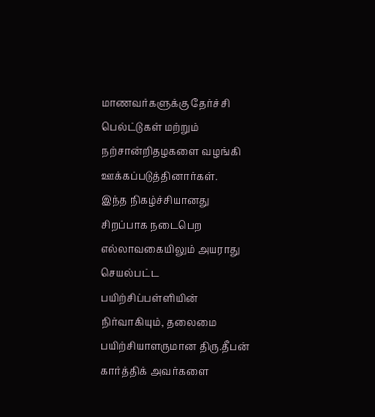மாணவர்களுக்கு தேர்ச்சி பெல்ட்டுகள் மற்றும் நற்சான்றிதழகளை வழங்கி ஊக்கப்படுத்தினார்கள்.
இந்த நிகழ்ச்சியானது சிறப்பாக நடைபெற எல்லாவகையிலும் அயராது செயல்பட்ட பயிற்சிப்பள்ளியின் நிர்வாகியும், தலைமை பயிற்சியாளருமான திரு.தீபன் கார்த்திக் அவர்களை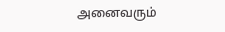அனைவரும்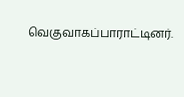வெகுவாகப்பாராட்டினர்.